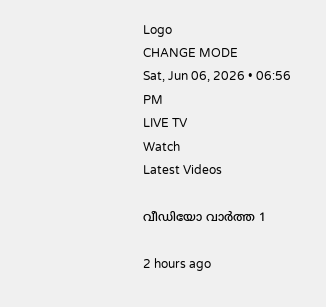Logo
CHANGE MODE
Sat, Jun 06, 2026 • 06:56 PM
LIVE TV
Watch
Latest Videos

വീഡിയോ വാർത്ത 1

2 hours ago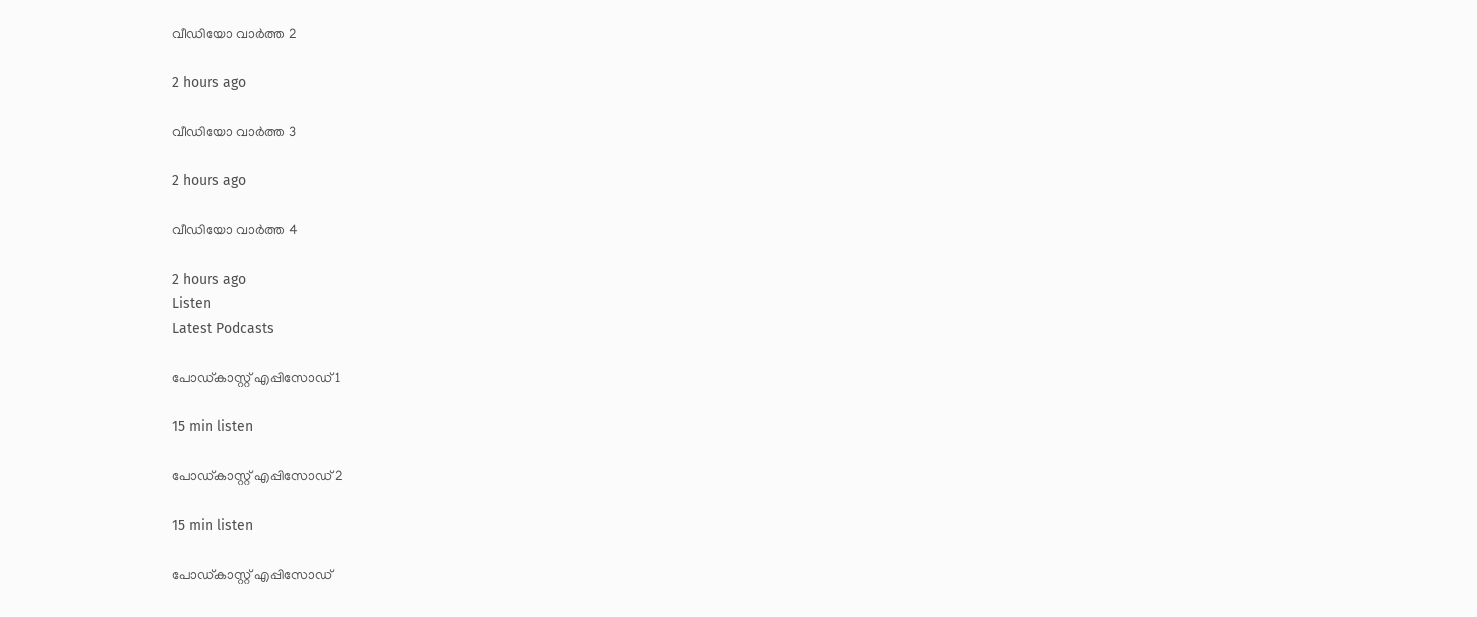വീഡിയോ വാർത്ത 2

2 hours ago

വീഡിയോ വാർത്ത 3

2 hours ago

വീഡിയോ വാർത്ത 4

2 hours ago
Listen
Latest Podcasts

പോഡ്കാസ്റ്റ് എപ്പിസോഡ് 1

15 min listen

പോഡ്കാസ്റ്റ് എപ്പിസോഡ് 2

15 min listen

പോഡ്കാസ്റ്റ് എപ്പിസോഡ്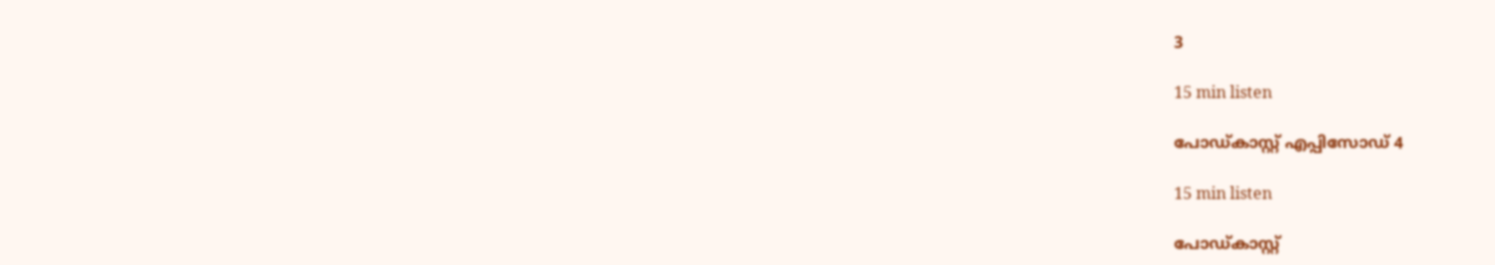3

15 min listen

പോഡ്കാസ്റ്റ് എപ്പിസോഡ് 4

15 min listen

പോഡ്കാസ്റ്റ്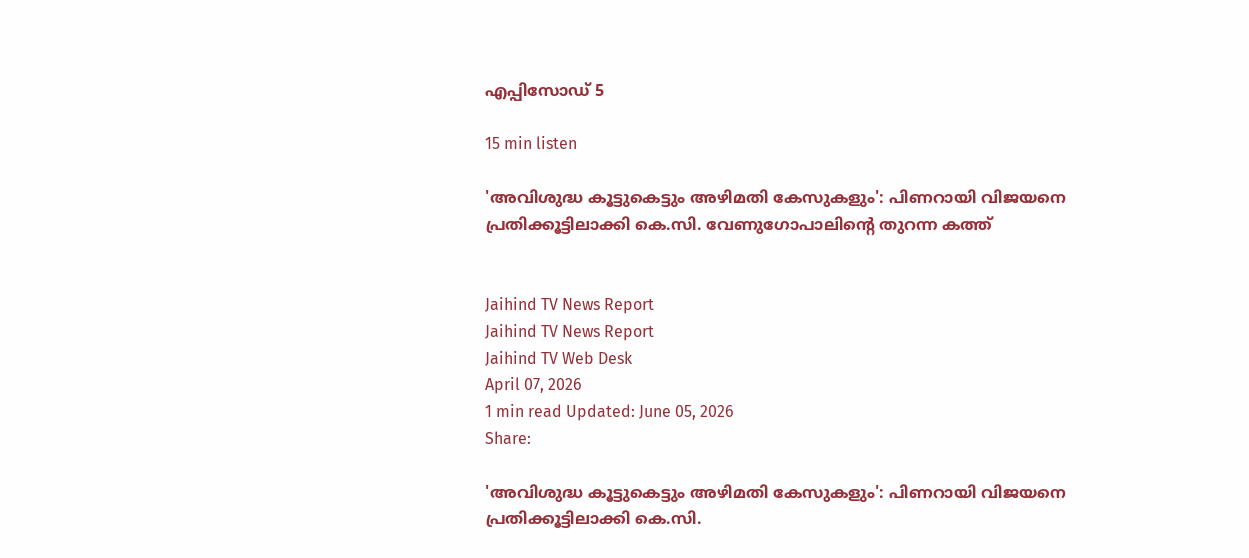എപ്പിസോഡ് 5

15 min listen

'അവിശുദ്ധ കൂട്ടുകെട്ടും അഴിമതി കേസുകളും': പിണറായി വിജയനെ പ്രതിക്കൂട്ടിലാക്കി കെ.സി. വേണുഗോപാലിന്റെ തുറന്ന കത്ത്


Jaihind TV News Report
Jaihind TV News Report
Jaihind TV Web Desk
April 07, 2026
1 min read Updated: June 05, 2026
Share:

'അവിശുദ്ധ കൂട്ടുകെട്ടും അഴിമതി കേസുകളും': പിണറായി വിജയനെ പ്രതിക്കൂട്ടിലാക്കി കെ.സി.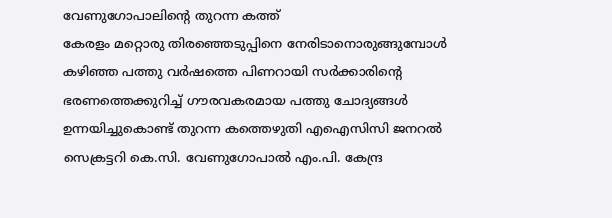വേണുഗോപാലിന്റെ തുറന്ന കത്ത്
കേരളം മറ്റൊരു തിരഞ്ഞെടുപ്പിനെ നേരിടാനൊരുങ്ങുമ്പോള്‍ കഴിഞ്ഞ പത്തു വര്‍ഷത്തെ പിണറായി സര്‍ക്കാരിന്റെ ഭരണത്തെക്കുറിച്ച് ഗൗരവകരമായ പത്തു ചോദ്യങ്ങള്‍ ഉന്നയിച്ചുകൊണ്ട് തുറന്ന കത്തെഴുതി എഐസിസി ജനറല്‍ സെക്രട്ടറി കെ.സി. വേണുഗോപാല്‍ എം.പി. കേന്ദ്ര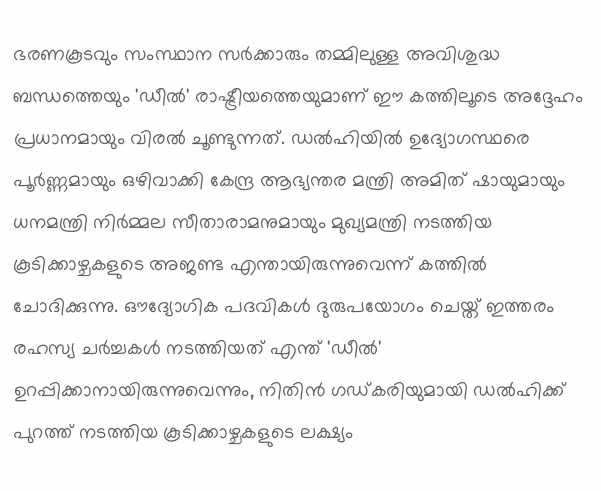ഭരണകൂടവും സംസ്ഥാന സര്‍ക്കാരും തമ്മിലുള്ള അവിശുദ്ധ ബന്ധത്തെയും 'ഡീല്‍' രാഷ്ട്രീയത്തെയുമാണ് ഈ കത്തിലൂടെ അദ്ദേഹം പ്രധാനമായും വിരല്‍ ചൂണ്ടുന്നത്. ഡല്‍ഹിയില്‍ ഉദ്യോഗസ്ഥരെ പൂര്‍ണ്ണമായും ഒഴിവാക്കി കേന്ദ്ര ആഭ്യന്തര മന്ത്രി അമിത് ഷായുമായും ധനമന്ത്രി നിര്‍മ്മല സീതാരാമനുമായും മുഖ്യമന്ത്രി നടത്തിയ കൂടിക്കാഴ്ചകളുടെ അജണ്ട എന്തായിരുന്നുവെന്ന് കത്തില്‍ ചോദിക്കുന്നു. ഔദ്യോഗിക പദവികള്‍ ദുരുപയോഗം ചെയ്ത് ഇത്തരം രഹസ്യ ചര്‍ച്ചകള്‍ നടത്തിയത് എന്ത് 'ഡീല്‍' ഉറപ്പിക്കാനായിരുന്നുവെന്നും, നിതിന്‍ ഗഡ്കരിയുമായി ഡല്‍ഹിക്ക് പുറത്ത് നടത്തിയ കൂടിക്കാഴ്ചകളുടെ ലക്ഷ്യം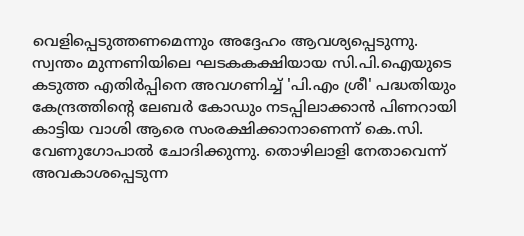വെളിപ്പെടുത്തണമെന്നും അദ്ദേഹം ആവശ്യപ്പെടുന്നു. സ്വന്തം മുന്നണിയിലെ ഘടകകക്ഷിയായ സി.പി.ഐയുടെ കടുത്ത എതിര്‍പ്പിനെ അവഗണിച്ച് 'പി.എം ശ്രീ' പദ്ധതിയും കേന്ദ്രത്തിന്റെ ലേബര്‍ കോഡും നടപ്പിലാക്കാന്‍ പിണറായി കാട്ടിയ വാശി ആരെ സംരക്ഷിക്കാനാണെന്ന് കെ.സി. വേണുഗോപാല്‍ ചോദിക്കുന്നു. തൊഴിലാളി നേതാവെന്ന് അവകാശപ്പെടുന്ന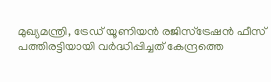മുഖ്യമന്ത്രി, ട്രേഡ് യൂണിയന്‍ രജിസ്‌ട്രേഷന്‍ ഫീസ് പത്തിരട്ടിയായി വര്‍ദ്ധിപ്പിച്ചത് കേന്ദ്രത്തെ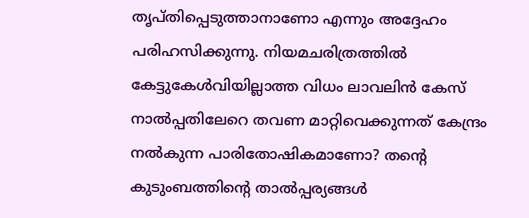തൃപ്തിപ്പെടുത്താനാണോ എന്നും അദ്ദേഹം പരിഹസിക്കുന്നു. നിയമചരിത്രത്തില്‍ കേട്ടുകേള്‍വിയില്ലാത്ത വിധം ലാവലിന്‍ കേസ് നാല്‍പ്പതിലേറെ തവണ മാറ്റിവെക്കുന്നത് കേന്ദ്രം നല്‍കുന്ന പാരിതോഷികമാണോ? തന്റെ കുടുംബത്തിന്റെ താല്‍പ്പര്യങ്ങള്‍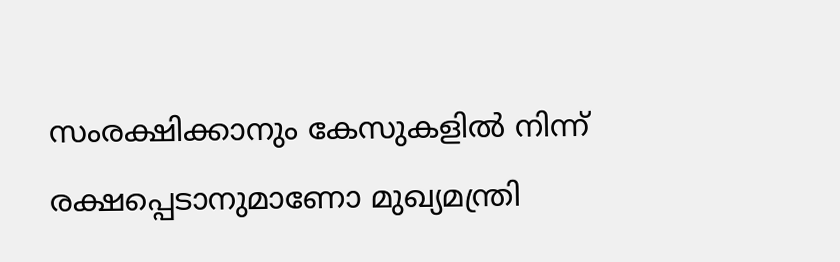സംരക്ഷിക്കാനും കേസുകളില്‍ നിന്ന് രക്ഷപ്പെടാനുമാണോ മുഖ്യമന്ത്രി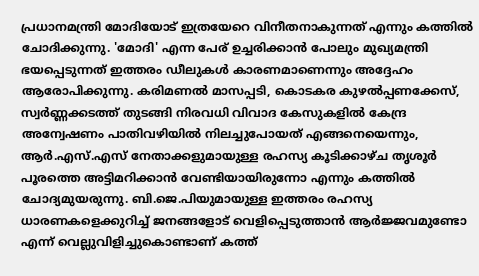പ്രധാനമന്ത്രി മോദിയോട് ഇത്രയേറെ വിനീതനാകുന്നത് എന്നും കത്തില്‍ ചോദിക്കുന്നു. 'മോദി' എന്ന പേര് ഉച്ചരിക്കാന്‍ പോലും മുഖ്യമന്ത്രി ഭയപ്പെടുന്നത് ഇത്തരം ഡീലുകള്‍ കാരണമാണെന്നും അദ്ദേഹം ആരോപിക്കുന്നു. കരിമണല്‍ മാസപ്പടി, കൊടകര കുഴല്‍പ്പണക്കേസ്, സ്വര്‍ണ്ണക്കടത്ത് തുടങ്ങി നിരവധി വിവാദ കേസുകളില്‍ കേന്ദ്ര അന്വേഷണം പാതിവഴിയില്‍ നിലച്ചുപോയത് എങ്ങനെയെന്നും, ആര്‍.എസ്.എസ് നേതാക്കളുമായുള്ള രഹസ്യ കൂടിക്കാഴ്ച തൃശൂര്‍ പൂരത്തെ അട്ടിമറിക്കാന്‍ വേണ്ടിയായിരുന്നോ എന്നും കത്തില്‍ ചോദ്യമുയരുന്നു. ബി.ജെ.പിയുമായുള്ള ഇത്തരം രഹസ്യ ധാരണകളെക്കുറിച്ച് ജനങ്ങളോട് വെളിപ്പെടുത്താന്‍ ആര്‍ജ്ജവമുണ്ടോ എന്ന് വെല്ലുവിളിച്ചുകൊണ്ടാണ് കത്ത്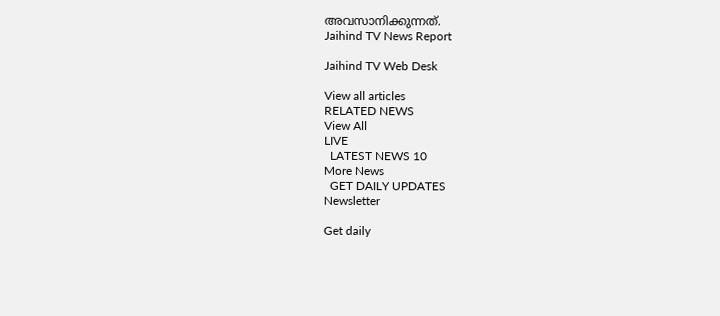അവസാനിക്കുന്നത്.
Jaihind TV News Report

Jaihind TV Web Desk

View all articles
RELATED NEWS
View All
LIVE
  LATEST NEWS 10
More News
  GET DAILY UPDATES
Newsletter

Get daily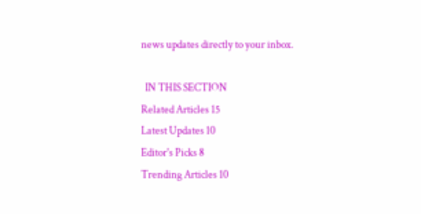news updates directly to your inbox.

  IN THIS SECTION
Related Articles 15
Latest Updates 10
Editor's Picks 8
Trending Articles 10